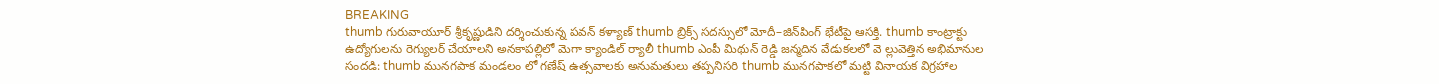BREAKING
thumb గురువాయూర్ శ్రీకృష్ణుడిని దర్శించుకున్న పవన్ కళ్యాణ్ thumb బ్రిక్స్ సదస్సులో మోదీ–జిన్‌పింగ్ భేటీపై ఆసక్తి. thumb కాంట్రాక్టు ఉద్యోగులను రెగ్యులర్ చేయాలని అనకాపల్లిలో మెగా క్యాండిల్ ర్యాలీ thumb ఎంపీ మిథున్ రెడ్డి జన్మదిన వేడుకలలో వె ల్లువెత్తిన అభిమానుల సందడి: thumb మునగపాక మండలం లో గణేష్ ఉత్సవాలకు అనుమతులు తప్పనిసరి thumb మునగపాకలో మట్టి వినాయక విగ్రహాల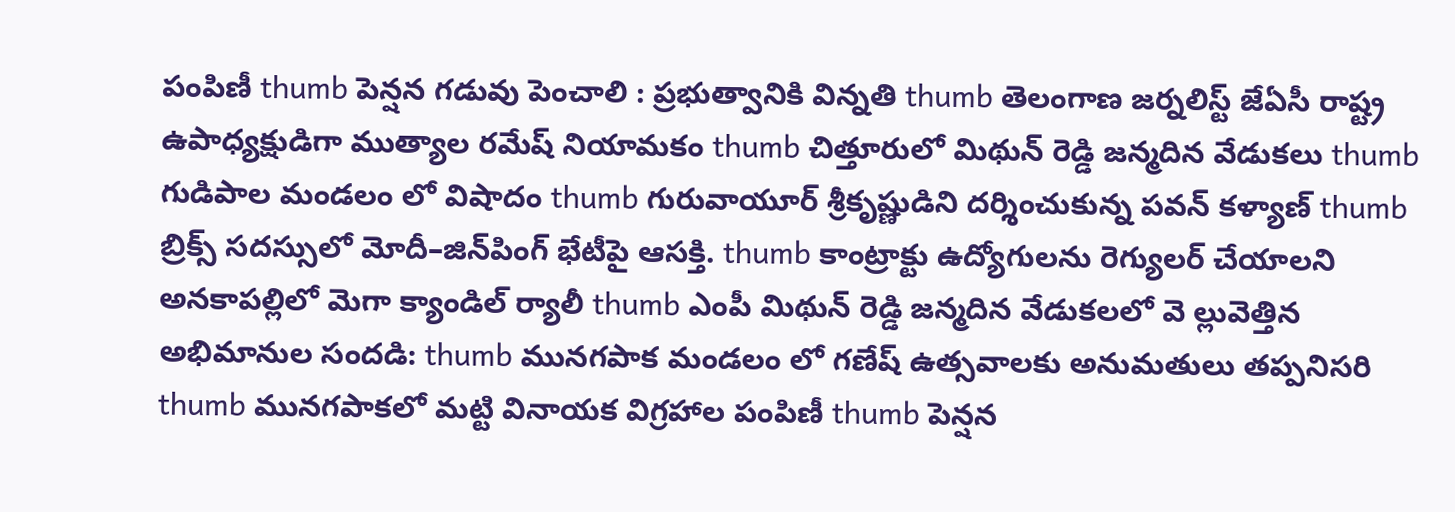పంపిణీ thumb పెన్షన గడువు పెంచాలి : ప్రభుత్వానికి విన్నతి thumb తెలంగాణ జర్నలిస్ట్ జేఏసీ రాష్ట్ర ఉపాధ్యక్షుడిగా ముత్యాల రమేష్ నియామకం thumb చిత్తూరులో మిథున్ రెడ్డి జన్మదిన వేడుకలు thumb గుడిపాల మండలం లో విషాదం thumb గురువాయూర్ శ్రీకృష్ణుడిని దర్శించుకున్న పవన్ కళ్యాణ్ thumb బ్రిక్స్ సదస్సులో మోదీ–జిన్‌పింగ్ భేటీపై ఆసక్తి. thumb కాంట్రాక్టు ఉద్యోగులను రెగ్యులర్ చేయాలని అనకాపల్లిలో మెగా క్యాండిల్ ర్యాలీ thumb ఎంపీ మిథున్ రెడ్డి జన్మదిన వేడుకలలో వె ల్లువెత్తిన అభిమానుల సందడి: thumb మునగపాక మండలం లో గణేష్ ఉత్సవాలకు అనుమతులు తప్పనిసరి thumb మునగపాకలో మట్టి వినాయక విగ్రహాల పంపిణీ thumb పెన్షన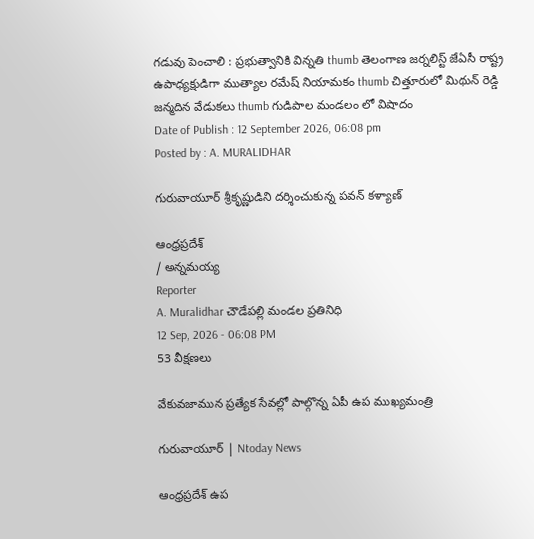గడువు పెంచాలి : ప్రభుత్వానికి విన్నతి thumb తెలంగాణ జర్నలిస్ట్ జేఏసీ రాష్ట్ర ఉపాధ్యక్షుడిగా ముత్యాల రమేష్ నియామకం thumb చిత్తూరులో మిథున్ రెడ్డి జన్మదిన వేడుకలు thumb గుడిపాల మండలం లో విషాదం
Date of Publish : 12 September 2026, 06:08 pm
Posted by : A. MURALIDHAR

గురువాయూర్ శ్రీకృష్ణుడిని దర్శించుకున్న పవన్ కళ్యాణ్

ఆంధ్రప్రదేశ్
/ అన్నమయ్య
Reporter
A. Muralidhar చౌడేపల్లి మండల ప్రతినిధి
12 Sep, 2026 - 06:08 PM
53 వీక్షణలు

వేకువజామున ప్రత్యేక సేవల్లో పాల్గొన్న ఏపీ ఉప ముఖ్యమంత్రి

గురువాయూర్ | Ntoday News

ఆంధ్రప్రదేశ్ ఉప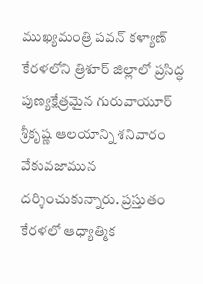ముఖ్యమంత్రి పవన్ కళ్యాణ్ కేరళలోని త్రిశూర్ జిల్లాలో ప్రసిద్ధ పుణ్యక్షేత్రమైన గురువాయూర్ శ్రీకృష్ణ ఆలయాన్ని శనివారం వేకువజామున దర్శించుకున్నారు. ప్రస్తుతం కేరళలో ఆధ్యాత్మిక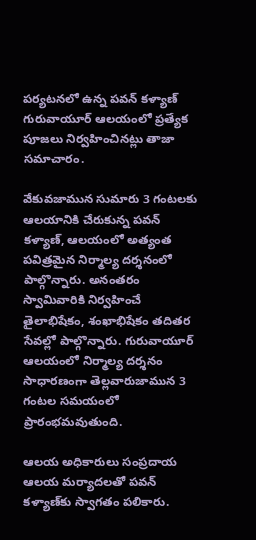పర్యటనలో ఉన్న పవన్ కళ్యాణ్ గురువాయూర్ ఆలయంలో ప్రత్యేక పూజలు నిర్వహించినట్లు తాజా సమాచారం.

వేకువజామున సుమారు 3 గంటలకు ఆలయానికి చేరుకున్న పవన్ కళ్యాణ్, ఆలయంలో అత్యంత పవిత్రమైన నిర్మాల్య దర్శనంలో పాల్గొన్నారు. అనంతరం స్వామివారికి నిర్వహించే తైలాభిషేకం, శంఖాభిషేకం తదితర సేవల్లో పాల్గొన్నారు. గురువాయూర్ ఆలయంలో నిర్మాల్య దర్శనం సాధారణంగా తెల్లవారుజామున 3 గంటల సమయంలో ప్రారంభమవుతుంది.

ఆలయ అధికారులు సంప్రదాయ ఆలయ మర్యాదలతో పవన్ కళ్యాణ్‌కు స్వాగతం పలికారు.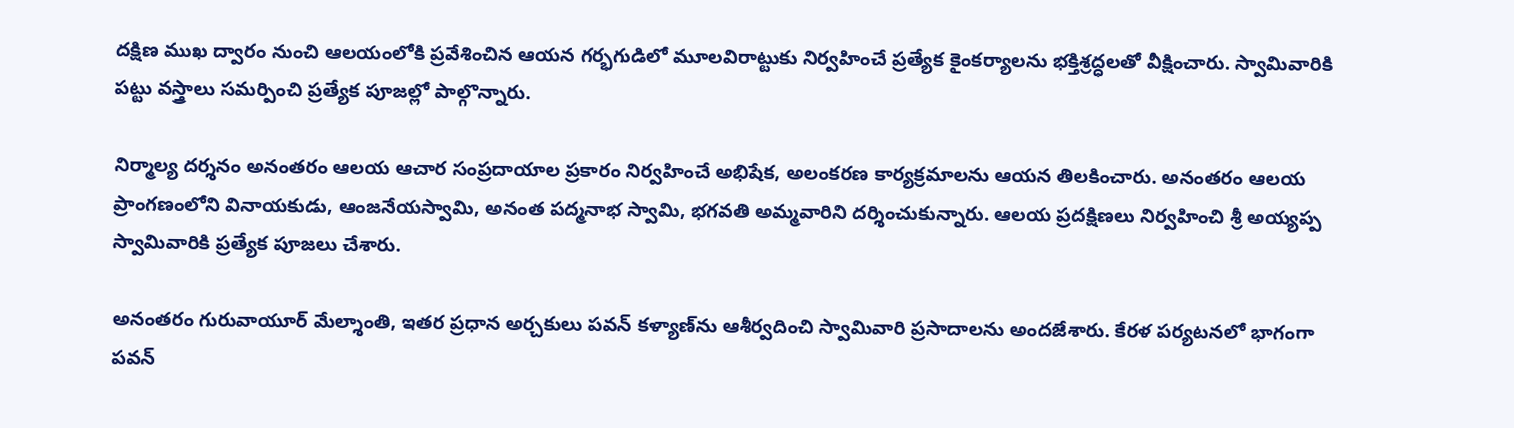దక్షిణ ముఖ ద్వారం నుంచి ఆలయంలోకి ప్రవేశించిన ఆయన గర్భగుడిలో మూలవిరాట్టుకు నిర్వహించే ప్రత్యేక కైంకర్యాలను భక్తిశ్రద్ధలతో వీక్షించారు. స్వామివారికి పట్టు వస్త్రాలు సమర్పించి ప్రత్యేక పూజల్లో పాల్గొన్నారు.

నిర్మాల్య దర్శనం అనంతరం ఆలయ ఆచార సంప్రదాయాల ప్రకారం నిర్వహించే అభిషేక, అలంకరణ కార్యక్రమాలను ఆయన తిలకించారు. అనంతరం ఆలయ ప్రాంగణంలోని వినాయకుడు, ఆంజనేయస్వామి, అనంత పద్మనాభ స్వామి, భగవతి అమ్మవారిని దర్శించుకున్నారు. ఆలయ ప్రదక్షిణలు నిర్వహించి శ్రీ అయ్యప్ప స్వామివారికి ప్రత్యేక పూజలు చేశారు.

అనంతరం గురువాయూర్ మేల్శాంతి, ఇతర ప్రధాన అర్చకులు పవన్ కళ్యాణ్‌ను ఆశీర్వదించి స్వామివారి ప్రసాదాలను అందజేశారు. కేరళ పర్యటనలో భాగంగా పవన్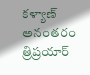కళ్యాణ్ అనంతరం త్రిప్రయార్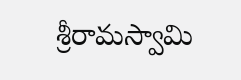శ్రీరామస్వామి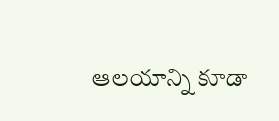ఆలయాన్ని కూడా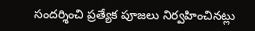సందర్శించి ప్రత్యేక పూజలు నిర్వహించినట్లు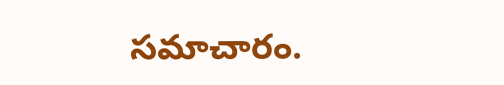సమాచారం.